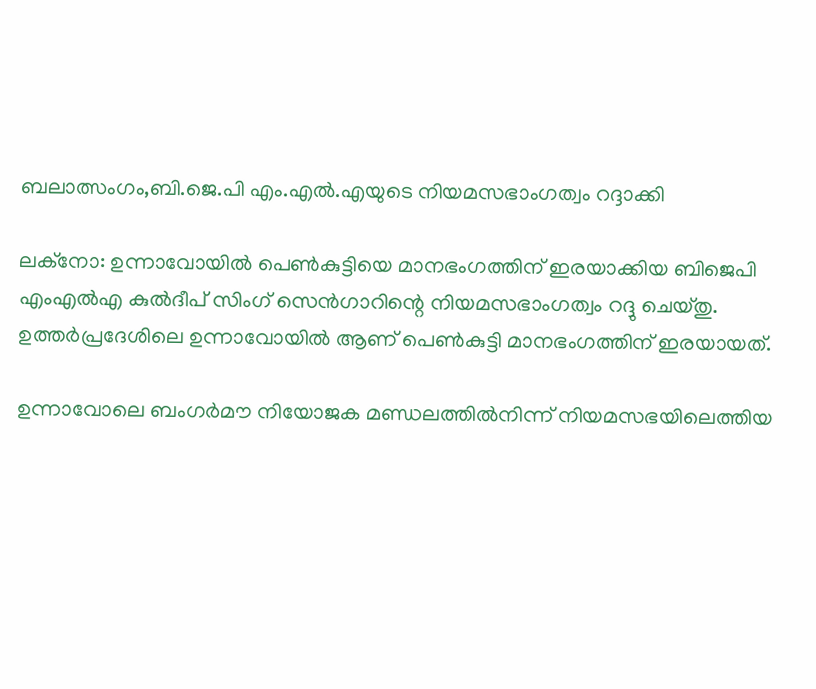ബലാത്സംഗം,ബി.ജെ.പി എം.എല്‍.എയുടെ നിയമസഭാംഗത്വം റദ്ദാക്കി

ലക്‌നോ: ഉന്നാവോയില്‍ പെണ്‍കുട്ടിയെ മാനഭംഗത്തിന് ഇരയാക്കിയ ബിജെപി എംഎല്‍എ കുല്‍ദീപ് സിംഗ് സെന്‍ഗാറിന്റെ നിയമസഭാംഗത്വം റദ്ദു ചെയ്തു. ഉത്തര്‍പ്രദേശിലെ ഉന്നാവോയില്‍ ആണ് പെണ്‍കുട്ടി മാനഭംഗത്തിന് ഇരയായത്.

ഉന്നാവോലെ ബംഗര്‍മൗ നിയോജക മണ്ഡലത്തില്‍നിന്ന് നിയമസഭയിലെത്തിയ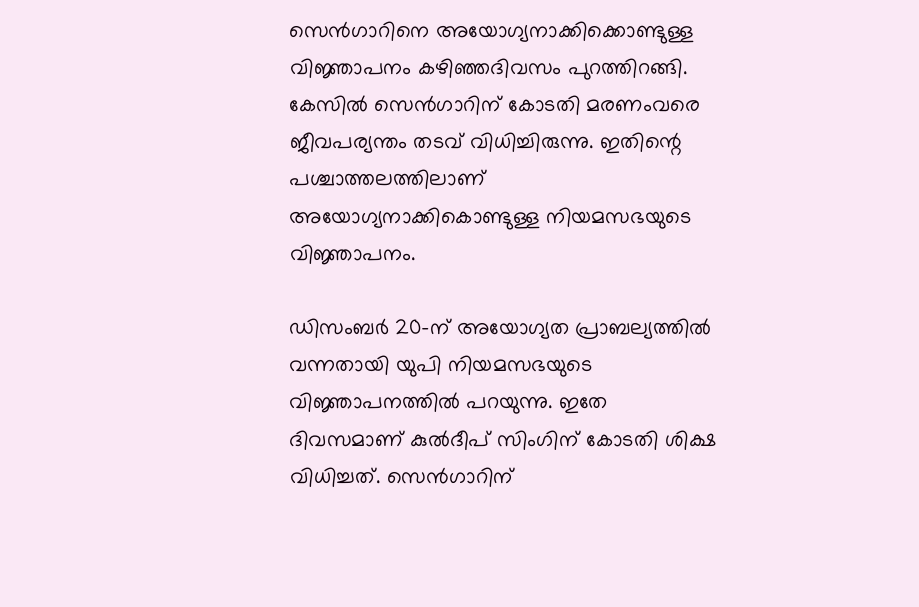സെന്‍ഗാറിനെ അയോഗ്യനാക്കിക്കൊണ്ടുള്ള വിജ്ഞാപനം കഴിഞ്ഞദിവസം പുറത്തിറങ്ങി. കേസില്‍ സെന്‍ഗാറിന് കോടതി മരണംവരെ ജീവപര്യന്തം തടവ് വിധിച്ചിരുന്നു. ഇതിന്റെ പശ്ചാത്തലത്തിലാണ് അയോഗ്യനാക്കികൊണ്ടുള്ള നിയമസഭയുടെ വിജ്ഞാപനം.

ഡിസംബര്‍ 20-ന് അയോഗ്യത പ്രാബല്യത്തില്‍ വന്നതായി യുപി നിയമസഭയുടെ വിജ്ഞാപനത്തില്‍ പറയുന്നു. ഇതേ ദിവസമാണ് കുല്‍ദീപ് സിംഗിന് കോടതി ശിക്ഷ വിധിച്ചത്. സെന്‍ഗാറിന്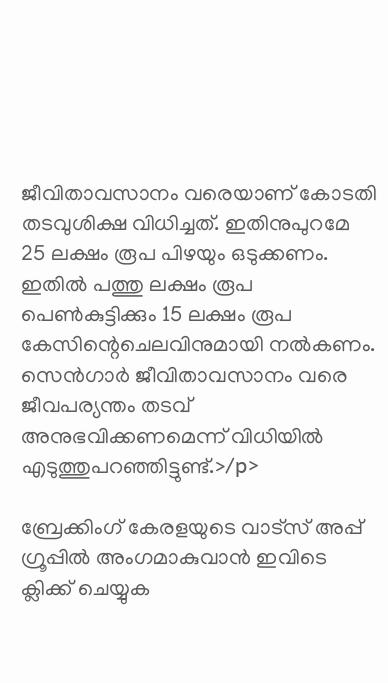ജീവിതാവസാനം വരെയാണ് കോടതി തടവുശിക്ഷ വിധിച്ചത്. ഇതിനുപുറമേ 25 ലക്ഷം രൂപ പിഴയും ഒടുക്കണം. ഇതില്‍ പത്തു ലക്ഷം രൂപ പെണ്‍കുട്ടിക്കും 15 ലക്ഷം രൂപ കേസിന്റെചെലവിനുമായി നല്‍കണം. സെന്‍ഗാര്‍ ജീവിതാവസാനം വരെ ജീവപര്യന്തം തടവ് അനുഭവിക്കണമെന്ന് വിധിയില്‍ എടുത്തുപറഞ്ഞിട്ടുണ്ട്.>/p>

ബ്രേക്കിംഗ് കേരളയുടെ വാട്സ് അപ്പ് ഗ്രൂപ്പിൽ അംഗമാകുവാൻ ഇവിടെ ക്ലിക്ക് ചെയ്യുക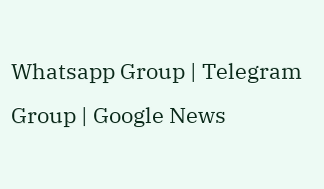Whatsapp Group | Telegram Group | Google News